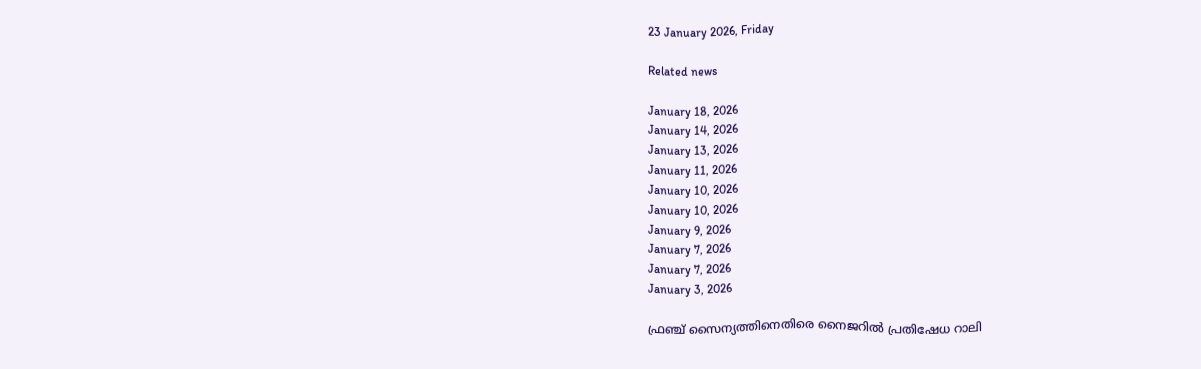23 January 2026, Friday

Related news

January 18, 2026
January 14, 2026
January 13, 2026
January 11, 2026
January 10, 2026
January 10, 2026
January 9, 2026
January 7, 2026
January 7, 2026
January 3, 2026

ഫ്രഞ്ച് സൈന്യത്തിനെതിരെ നൈജറില്‍ പ്രതിഷേധ റാലി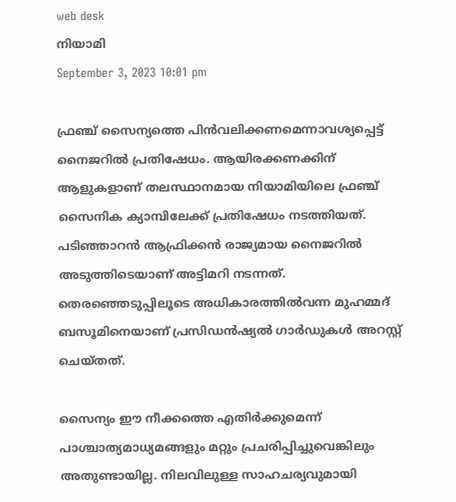web desk
നിയാമി
September 3, 2023 10:01 pm

ഫ്ര‍ഞ്ച് സൈന്യത്തെ പിന്‍വലിക്കണമെന്നാവശ്യപ്പെട്ട് നൈജറില്‍ പ്രതിഷേധം. ആയിരക്കണക്കിന് ആളുകളാണ് തലസ്ഥാനമായ നിയാമിയിലെ ഫ്രഞ്ച് സൈനിക ക്യാമ്പിലേക്ക് പ്രതിഷേധം നടത്തിയത്. പടിഞ്ഞാറൻ ആഫ്രിക്കൻ രാജ്യമായ നൈജറിൽ അടുത്തിടെയാണ് അട്ടിമറി നടന്നത്‌. തെരഞ്ഞെടുപ്പിലൂടെ അധികാരത്തിൽവന്ന മുഹമ്മദ്‌ ബസൂമിനെയാണ്‌ പ്രസിഡൻഷ്യൽ ഗാർഡുകൾ അറസ്റ്റ്‌ ചെയ്‌തത്‌.

സൈന്യം ഈ നീക്കത്തെ എതിർക്കുമെന്ന്‌ പാശ്ചാ‌ത്യമാധ്യമങ്ങളും മറ്റും പ്രചരിപ്പിച്ചുവെങ്കിലും അതുണ്ടായില്ല. നിലവിലുള്ള സാഹചര്യവുമായി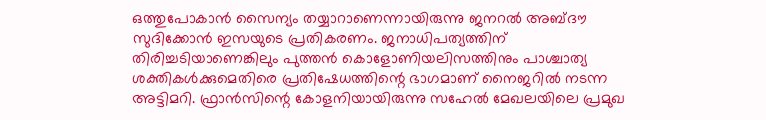ഒത്തുപോകാൻ സൈന്യം തയ്യാറാണെന്നായിരുന്നു ജനറൽ അബ്‌ദൗ സുദിക്കോൻ ഇസയുടെ പ്രതികരണം. ജനാധിപത്യത്തിന്‌ തിരിച്ചടിയാണെങ്കിലും പുത്തൻ കൊളോണിയലിസത്തിനും പാശ്ചാത്യ ശക്തികൾക്കുമെതിരെ പ്രതിഷേധത്തിന്റെ ഭാഗമാണ് നൈജറില്‍ നടന്ന അട്ടിമറി. ഫ്രാൻസിന്റെ കോളനിയായിരുന്നു സഹേൽ മേഖലയിലെ പ്രമുഖ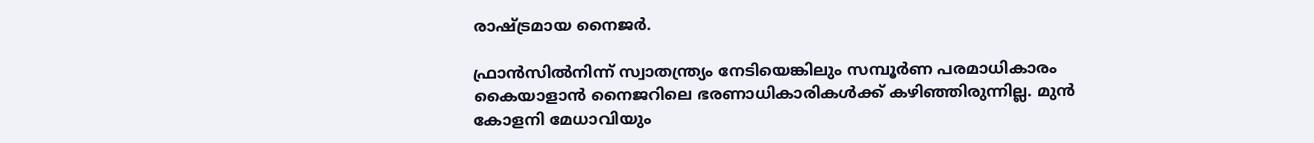രാഷ്ട്രമായ നൈജർ.

ഫ്രാൻസിൽനിന്ന്‌ സ്വാതന്ത്ര്യം നേടിയെങ്കിലും സമ്പൂർണ പരമാധികാരം കൈയാളാൻ നൈജറിലെ ഭരണാധികാരികൾക്ക്‌ കഴിഞ്ഞിരുന്നില്ല. മുൻ കോളനി മേധാവിയും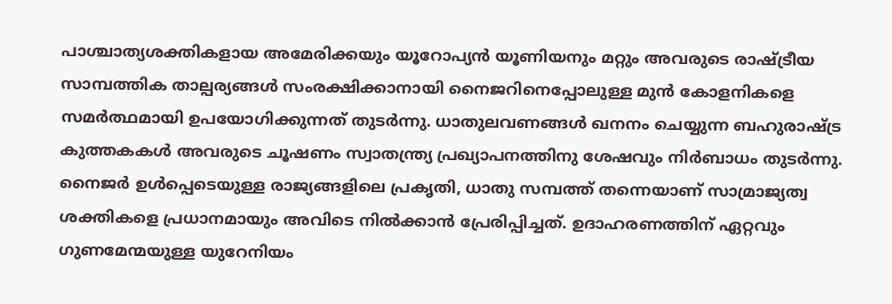പാശ്ചാത്യശക്തികളായ അമേരിക്കയും യൂറോപ്യൻ യൂണിയനും മറ്റും അവരുടെ രാഷ്ട്രീയ സാമ്പത്തിക താല്പര്യങ്ങൾ സംരക്ഷിക്കാനായി നൈജറിനെപ്പോലുള്ള മുൻ കോളനികളെ സമർത്ഥമായി ഉപയോഗിക്കുന്നത്‌ തുടർന്നു. ധാതുലവണങ്ങൾ ഖനനം ചെയ്യുന്ന ബഹുരാഷ്ട്ര കുത്തകകൾ അവരുടെ ചൂഷണം സ്വാതന്ത്ര്യ പ്രഖ്യാപനത്തിനു ശേഷവും നിർബാധം തുടർന്നു. നൈജർ ഉൾപ്പെടെയുള്ള രാജ്യങ്ങളിലെ പ്രകൃതി, ധാതു സമ്പത്ത്‌ തന്നെയാണ്‌ സാമ്രാജ്യത്വ ശക്തികളെ പ്രധാനമായും അവിടെ നിൽക്കാൻ പ്രേരിപ്പിച്ചത്‌. ഉദാഹരണത്തിന്‌ ഏറ്റവും ഗുണമേന്മയുള്ള യുറേനിയം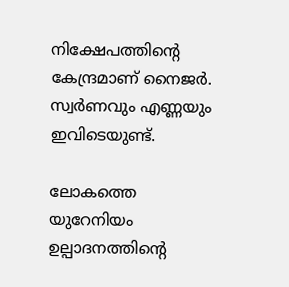നിക്ഷേപത്തിന്റെ കേന്ദ്രമാണ്‌ നൈജർ. സ്വർണവും എണ്ണയും ഇവിടെയുണ്ട്‌.

ലോകത്തെ യുറേനിയം ഉല്പാദനത്തിന്റെ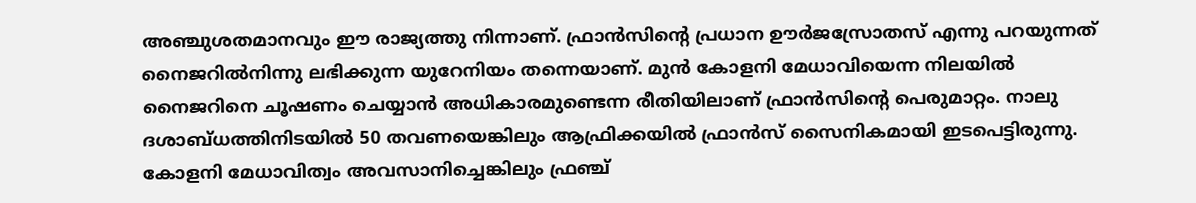അഞ്ചുശതമാനവും ഈ രാജ്യത്തു നിന്നാണ്‌. ഫ്രാൻസിന്റെ പ്രധാന ഊർജസ്രോതസ് എന്നു പറയുന്നത്‌ നൈജറിൽനിന്നു ലഭിക്കുന്ന യുറേനിയം തന്നെയാണ്‌. മുൻ കോളനി മേധാവിയെന്ന നിലയിൽ നൈജറിനെ ചൂഷണം ചെയ്യാൻ അധികാരമുണ്ടെന്ന രീതിയിലാണ്‌ ഫ്രാൻസിന്റെ പെരുമാറ്റം. നാലു ദശാബ്‌ധത്തിനിടയിൽ 50 തവണയെങ്കിലും ആഫ്രിക്കയിൽ ഫ്രാൻസ്‌ സൈനികമായി ഇടപെട്ടിരുന്നു. കോളനി മേധാവിത്വം അവസാനിച്ചെങ്കിലും ഫ്രഞ്ച്‌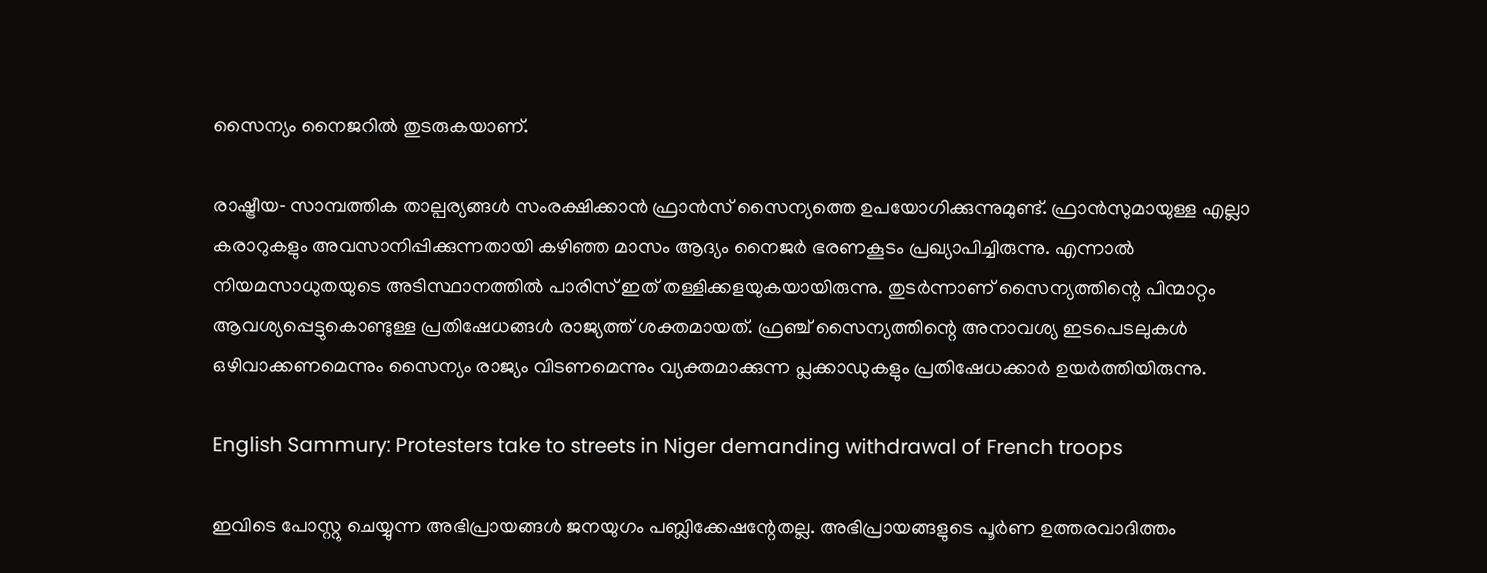സൈന്യം നൈജറിൽ തുടരുകയാണ്.

രാഷ്ട്രീയ‐ സാമ്പത്തിക താല്പര്യങ്ങൾ സംരക്ഷിക്കാൻ ഫ്രാന്‍സ് സൈന്യത്തെ ഉപയോഗിക്കുന്നുമുണ്ട്. ഫ്രാന്‍സുമായുള്ള എല്ലാ കരാറുകളും അവസാനിപ്പിക്കുന്നതായി കഴിഞ്ഞ മാസം ആദ്യം നൈജര്‍ ഭരണകൂടം പ്രഖ്യാപിച്ചിരുന്നു. എന്നാല്‍ നിയമസാധുതയുടെ അടിസ്ഥാനത്തില്‍ പാരിസ് ഇത് തള്ളിക്കളയുകയായിരുന്നു. തുടര്‍ന്നാണ് സൈന്യത്തിന്റെ പിന്മാറ്റം ആവശ്യപ്പെട്ടുകൊണ്ടുള്ള പ്രതിഷേധങ്ങള്‍ രാജ്യത്ത് ശക്തമായത്. ഫ്രഞ്ച് സൈന്യത്തിന്റെ അനാവശ്യ ഇടപെടലുകള്‍ ഒഴിവാക്കണമെന്നും സൈന്യം രാജ്യം വിടണമെന്നും വ്യക്തമാക്കുന്ന പ്ലക്കാഡുകളും പ്രതിഷേധക്കാര്‍ ഉയര്‍ത്തിയിരുന്നു.

English Sammury: Protesters take to streets in Niger demanding withdrawal of French troops

ഇവിടെ പോസ്റ്റു ചെയ്യുന്ന അഭിപ്രായങ്ങള്‍ ജനയുഗം പബ്ലിക്കേഷന്റേതല്ല. അഭിപ്രായങ്ങളുടെ പൂര്‍ണ ഉത്തരവാദിത്തം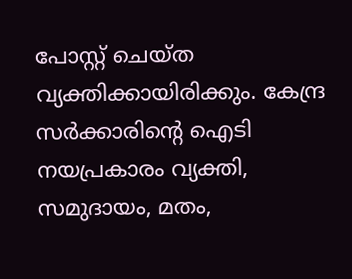പോസ്റ്റ് ചെയ്ത വ്യക്തിക്കായിരിക്കും. കേന്ദ്ര സര്‍ക്കാരിന്റെ ഐടി നയപ്രകാരം വ്യക്തി, സമുദായം, മതം,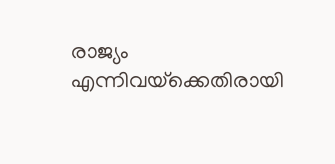രാജ്യം എന്നിവയ്‌ക്കെതിരായി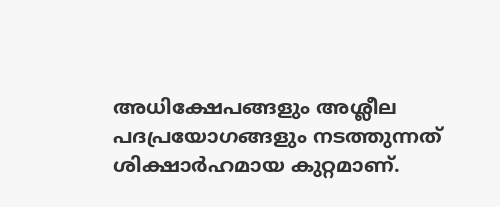അധിക്ഷേപങ്ങളും അശ്ലീല പദപ്രയോഗങ്ങളും നടത്തുന്നത് ശിക്ഷാര്‍ഹമായ കുറ്റമാണ്.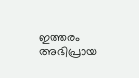ഇത്തരം അഭിപ്രായ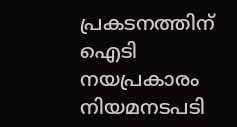പ്രകടനത്തിന് ഐടി നയപ്രകാരം നിയമനടപടി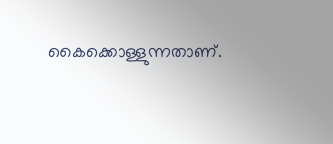കൈക്കൊള്ളുന്നതാണ്.